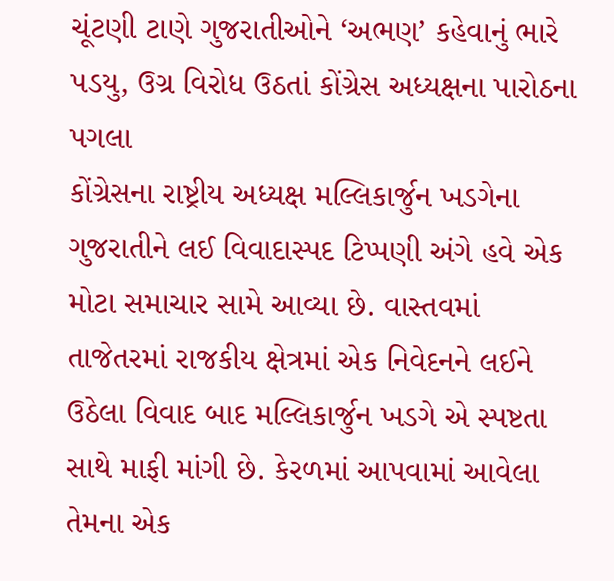ચૂંટણી ટાણે ગુજરાતીઓને ‘અભણ’ કહેવાનું ભારે પડયુ, ઉગ્ર વિરોધ ઉઠતાં કોંગ્રેસ અધ્યક્ષના પારોઠના પગલા
કોંગ્રેસના રાષ્ટ્રીય અધ્યક્ષ મલ્લિકાર્જુન ખડગેના ગુજરાતીને લઈ વિવાદાસ્પદ ટિપ્પણી અંગે હવે એક મોટા સમાચાર સામે આવ્યા છે. વાસ્તવમાં તાજેતરમાં રાજકીય ક્ષેત્રમાં એક નિવેદનને લઈને ઉઠેલા વિવાદ બાદ મલ્લિકાર્જુન ખડગે એ સ્પષ્ટતા સાથે માફી માંગી છે. કેરળમાં આપવામાં આવેલા તેમના એક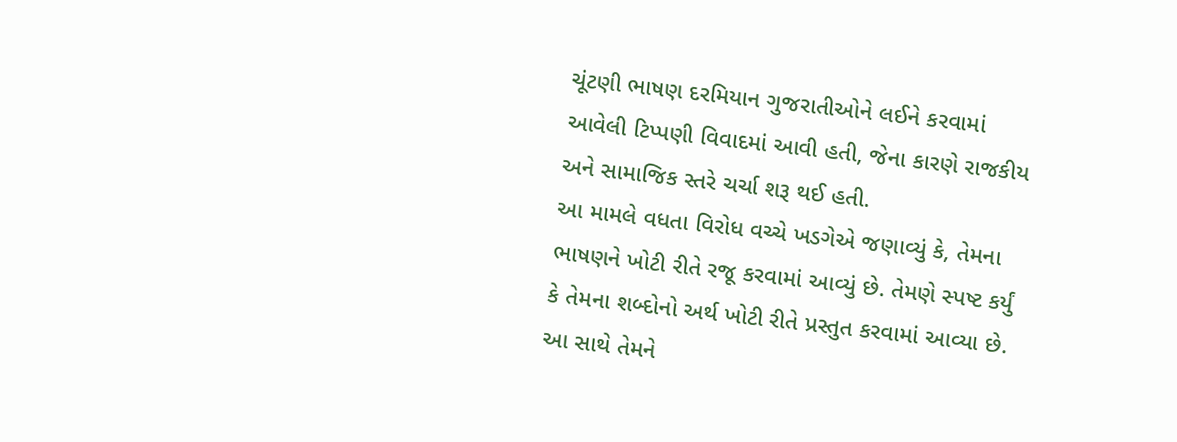ચૂંટણી ભાષણ દરમિયાન ગુજરાતીઓને લઈને કરવામાં આવેલી ટિપ્પણી વિવાદમાં આવી હતી, જેના કારણે રાજકીય અને સામાજિક સ્તરે ચર્ચા શરૂ થઈ હતી.
આ મામલે વધતા વિરોધ વચ્ચે ખડગેએ જણાવ્યું કે, તેમના ભાષણને ખોટી રીતે રજૂ કરવામાં આવ્યું છે. તેમણે સ્પષ્ટ કર્યું કે તેમના શબ્દોનો અર્થ ખોટી રીતે પ્રસ્તુત કરવામાં આવ્યા છે. આ સાથે તેમને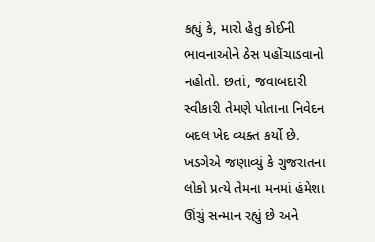કહ્યું કે, મારો હેતુ કોઈની ભાવનાઓને ઠેસ પહોંચાડવાનો નહોતો. છતાં, જવાબદારી સ્વીકારી તેમણે પોતાના નિવેદન બદલ ખેદ વ્યક્ત કર્યો છે. ખડગેએ જણાવ્યું કે ગુજરાતના લોકો પ્રત્યે તેમના મનમાં હંમેશા ઊંચું સન્માન રહ્યું છે અને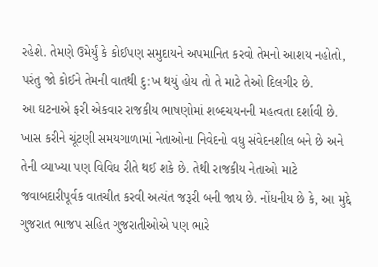રહેશે. તેમણે ઉમેર્યું કે કોઈપણ સમુદાયને અપમાનિત કરવો તેમનો આશય નહોતો, પરંતુ જો કોઈને તેમની વાતથી દુ:ખ થયું હોય તો તે માટે તેઓ દિલગીર છે.
આ ઘટનાએ ફરી એકવાર રાજકીય ભાષણોમાં શબ્દચયનની મહત્વતા દર્શાવી છે. ખાસ કરીને ચૂંટણી સમયગાળામાં નેતાઓના નિવેદનો વધુ સંવેદનશીલ બને છે અને તેની વ્યાખ્યા પણ વિવિધ રીતે થઈ શકે છે. તેથી રાજકીય નેતાઓ માટે જવાબદારીપૂર્વક વાતચીત કરવી અત્યંત જરૂરી બની જાય છે. નોંધનીય છે કે, આ મુદ્દે ગુજરાત ભાજપ સહિત ગુજરાતીઓએ પણ ભારે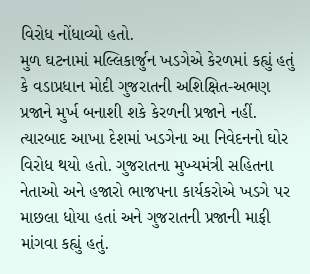વિરોધ નોંધાવ્યો હતો.
મુળ ઘટનામાં મલ્લિકાર્જુન ખડગેએ કેરળમાં કહ્યું હતું કે વડાપ્રધાન મોદી ગુજરાતની અશિક્ષિત-અભણ પ્રજાને મુર્ખ બનાશી શકે કેરળની પ્રજાને નહીં. ત્યારબાદ આખા દેશમાં ખડગેના આ નિવેદનનો ઘોર વિરોધ થયો હતો. ગુજરાતના મુખ્યમંત્રી સહિતના નેતાઓ અને હજારો ભાજપના કાર્યકરોએ ખડગે પર માછલા ધોયા હતાં અને ગુજરાતની પ્રજાની માફી માંગવા કહ્યું હતું.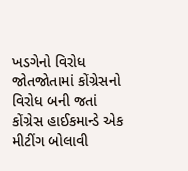ખડગેનો વિરોધ જોતજોતામાં કોંગ્રેસનો વિરોધ બની જતાં કોંગ્રેસ હાઈકમાન્ડે એક મીટીંગ બોલાવી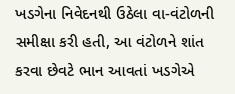ખડગેના નિવેદનથી ઉઠેલા વા-વંટોળની સમીક્ષા કરી હતી, આ વંટોળને શાંત કરવા છેવટે ભાન આવતાં ખડગેએ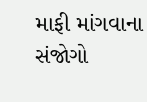માફી માંગવાના સંજોગો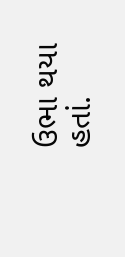ઉભા થયા હતાં.